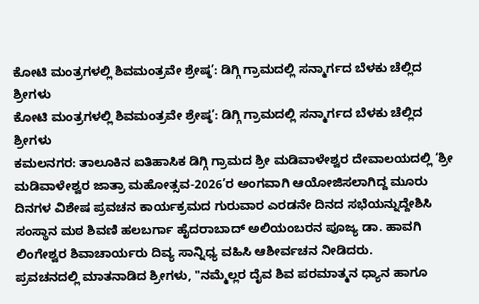ಕೋಟಿ ಮಂತ್ರಗಳಲ್ಲಿ ಶಿವಮಂತ್ರವೇ ಶ್ರೇಷ್ಠ’: ಡಿಗ್ಗಿ ಗ್ರಾಮದಲ್ಲಿ ಸನ್ಮಾರ್ಗದ ಬೆಳಕು ಚೆಲ್ಲಿದ ಶ್ರೀಗಳು
ಕೋಟಿ ಮಂತ್ರಗಳಲ್ಲಿ ಶಿವಮಂತ್ರವೇ ಶ್ರೇಷ್ಠ’: ಡಿಗ್ಗಿ ಗ್ರಾಮದಲ್ಲಿ ಸನ್ಮಾರ್ಗದ ಬೆಳಕು ಚೆಲ್ಲಿದ ಶ್ರೀಗಳು
ಕಮಲನಗರ: ತಾಲೂಕಿನ ಐತಿಹಾಸಿಕ ಡಿಗ್ಗಿ ಗ್ರಾಮದ ಶ್ರೀ ಮಡಿವಾಳೇಶ್ವರ ದೇವಾಲಯದಲ್ಲಿ ‘ಶ್ರೀ ಮಡಿವಾಳೇಶ್ವರ ಜಾತ್ರಾ ಮಹೋತ್ಸವ-2026’ರ ಅಂಗವಾಗಿ ಆಯೋಜಿಸಲಾಗಿದ್ದ ಮೂರು ದಿನಗಳ ವಿಶೇಷ ಪ್ರವಚನ ಕಾರ್ಯಕ್ರಮದ ಗುರುವಾರ ಎರಡನೇ ದಿನದ ಸಭೆಯನ್ನುದ್ದೇಶಿಸಿ ಸಂಸ್ಥಾನ ಮಠ ಶಿವಣಿ ಹಲಬರ್ಗಾ ಹೈದರಾಬಾದ್ ಅಲಿಯಂಬರನ ಪೂಜ್ಯ ಡಾ. ಹಾವಗಿ ಲಿಂಗೇಶ್ವರ ಶಿವಾಚಾರ್ಯರು ದಿವ್ಯ ಸಾನ್ನಿಧ್ಯ ವಹಿಸಿ ಆಶೀರ್ವಚನ ನೀಡಿದರು.
ಪ್ರವಚನದಲ್ಲಿ ಮಾತನಾಡಿದ ಶ್ರೀಗಳು, "ನಮ್ಮೆಲ್ಲರ ದೈವ ಶಿವ ಪರಮಾತ್ಮನ ಧ್ಯಾನ ಹಾಗೂ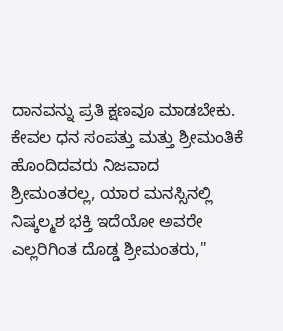ದಾನವನ್ನು ಪ್ರತಿ ಕ್ಷಣವೂ ಮಾಡಬೇಕು. ಕೇವಲ ಧನ ಸಂಪತ್ತು ಮತ್ತು ಶ್ರೀಮಂತಿಕೆ ಹೊಂದಿದವರು ನಿಜವಾದ ಶ್ರೀಮಂತರಲ್ಲ, ಯಾರ ಮನಸ್ಸಿನಲ್ಲಿ ನಿಷ್ಕಲ್ಮಶ ಭಕ್ತಿ ಇದೆಯೋ ಅವರೇ ಎಲ್ಲರಿಗಿಂತ ದೊಡ್ಡ ಶ್ರೀಮಂತರು,"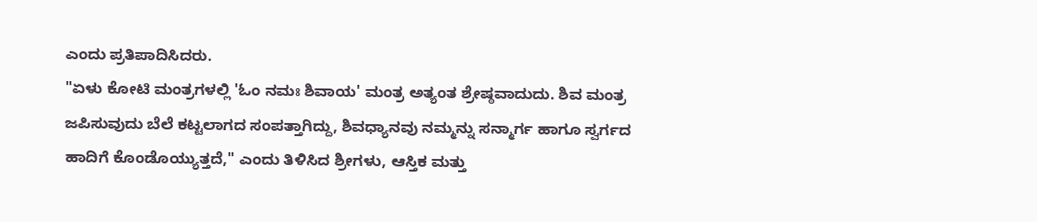ಎಂದು ಪ್ರತಿಪಾದಿಸಿದರು.
"ಏಳು ಕೋಟಿ ಮಂತ್ರಗಳಲ್ಲಿ 'ಓಂ ನಮಃ ಶಿವಾಯ' ಮಂತ್ರ ಅತ್ಯಂತ ಶ್ರೇಷ್ಠವಾದುದು. ಶಿವ ಮಂತ್ರ ಜಪಿಸುವುದು ಬೆಲೆ ಕಟ್ಟಲಾಗದ ಸಂಪತ್ತಾಗಿದ್ದು, ಶಿವಧ್ಯಾನವು ನಮ್ಮನ್ನು ಸನ್ಮಾರ್ಗ ಹಾಗೂ ಸ್ವರ್ಗದ ಹಾದಿಗೆ ಕೊಂಡೊಯ್ಯುತ್ತದೆ," ಎಂದು ತಿಳಿಸಿದ ಶ್ರೀಗಳು, ಆಸ್ತಿಕ ಮತ್ತು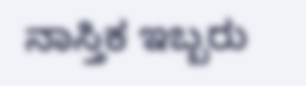ನಾಸ್ತಿಕ ಇಬ್ಬರು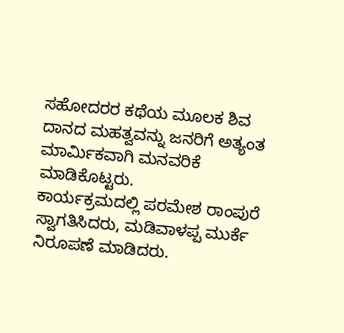ಸಹೋದರರ ಕಥೆಯ ಮೂಲಕ ಶಿವ ದಾನದ ಮಹತ್ವವನ್ನು ಜನರಿಗೆ ಅತ್ಯಂತ ಮಾರ್ಮಿಕವಾಗಿ ಮನವರಿಕೆ ಮಾಡಿಕೊಟ್ಟರು.
ಕಾರ್ಯಕ್ರಮದಲ್ಲಿ ಪರಮೇಶ ರಾಂಪುರೆ ಸ್ವಾಗತಿಸಿದರು, ಮಡಿವಾಳಪ್ಪ ಮುರ್ಕೆ ನಿರೂಪಣೆ ಮಾಡಿದರು.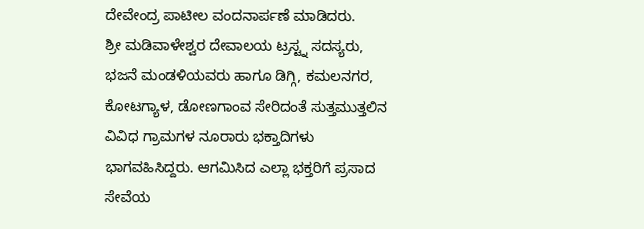ದೇವೇಂದ್ರ ಪಾಟೀಲ ವಂದನಾರ್ಪಣೆ ಮಾಡಿದರು.
ಶ್ರೀ ಮಡಿವಾಳೇಶ್ವರ ದೇವಾಲಯ ಟ್ರಸ್ಟ್ನ ಸದಸ್ಯರು, ಭಜನೆ ಮಂಡಳಿಯವರು ಹಾಗೂ ಡಿಗ್ಗಿ, ಕಮಲನಗರ, ಕೋಟಗ್ಯಾಳ, ಡೋಣಗಾಂವ ಸೇರಿದಂತೆ ಸುತ್ತಮುತ್ತಲಿನ ವಿವಿಧ ಗ್ರಾಮಗಳ ನೂರಾರು ಭಕ್ತಾದಿಗಳು ಭಾಗವಹಿಸಿದ್ದರು. ಆಗಮಿಸಿದ ಎಲ್ಲಾ ಭಕ್ತರಿಗೆ ಪ್ರಸಾದ ಸೇವೆಯ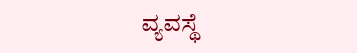ವ್ಯವಸ್ಥೆ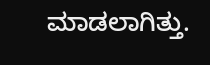ಮಾಡಲಾಗಿತ್ತು.